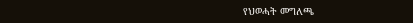የህወሓት መግለጫ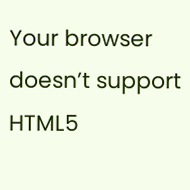Your browser doesn’t support HTML5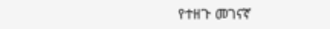የተዘጉ መገናኛ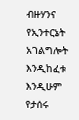ብዙሃንና የኢንተርኔት አገልግሎት እንዲከፈቱ እንዲሁም የታሰሩ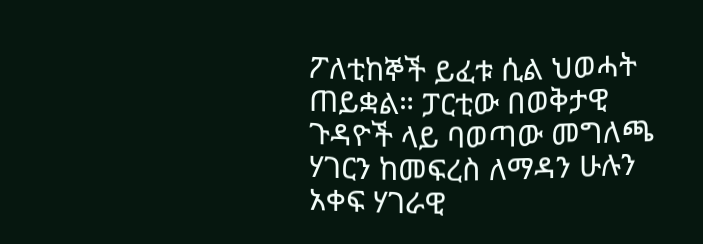ፖለቲከኞች ይፈቱ ሲል ህወሓት ጠይቋል። ፓርቲው በወቅታዊ ጉዳዮች ላይ ባወጣው መግለጫ ሃገርን ከመፍረስ ለማዳን ሁሉን አቀፍ ሃገራዊ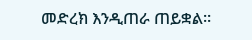መድረክ እንዲጠራ ጠይቋል።